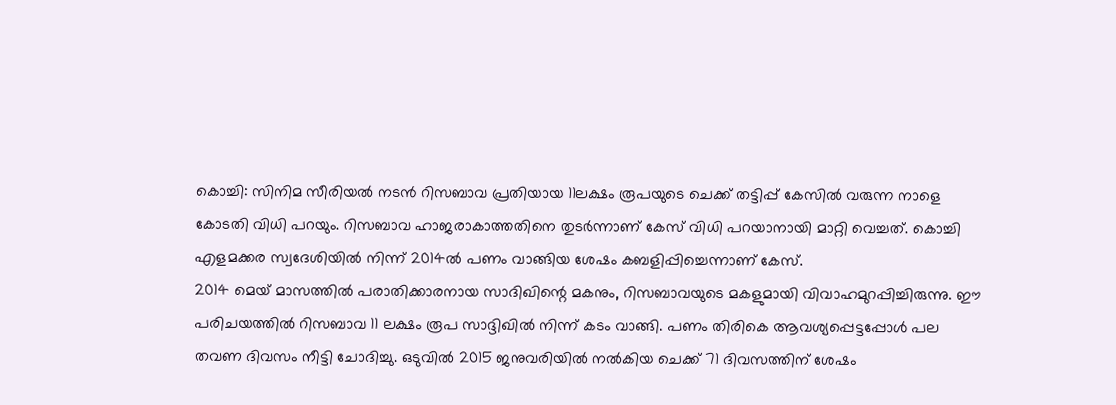കൊച്ചി: സിനിമ സീരിയൽ നടൻ റിസബാവ പ്രതിയായ 11ലക്ഷം രൂപയുടെ ചെക്ക് തട്ടിപ്പ് കേസിൽ വരുന്ന നാളെ കോടതി വിധി പറയും. റിസബാവ ഹാജരാകാത്തതിനെ തുടർന്നാണ് കേസ് വിധി പറയാനായി മാറ്റി വെച്ചത്. കൊച്ചി എളമക്കര സ്വദേശിയിൽ നിന്ന് 2014ൽ പണം വാങ്ങിയ ശേഷം കബളിപ്പിച്ചെന്നാണ് കേസ്.
2014 മെയ് മാസത്തിൽ പരാതിക്കാരനായ സാദിഖിന്റെ മകനും, റിസബാവയുടെ മകളുമായി വിവാഹമുറപ്പിച്ചിരുന്നു. ഈ പരിചയത്തിൽ റിസബാവ 11 ലക്ഷം രൂപ സാദ്ദിഖിൽ നിന്ന് കടം വാങ്ങി. പണം തിരികെ ആവശ്യപ്പെട്ടപ്പോൾ പല തവണ ദിവസം നീട്ടി ചോദിച്ചു. ഒടുവിൽ 2015 ജനുവരിയിൽ നൽകിയ ചെക്ക് 71 ദിവസത്തിന് ശേഷം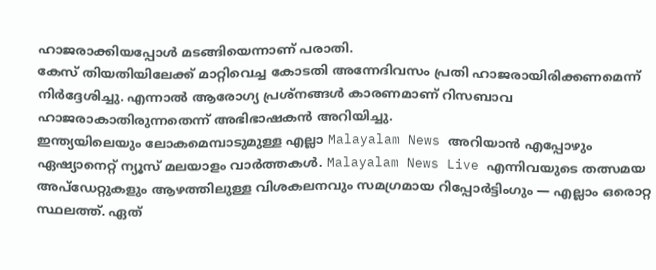ഹാജരാക്കിയപ്പോൾ മടങ്ങിയെന്നാണ് പരാതി.
കേസ് തിയതിയിലേക്ക് മാറ്റിവെച്ച കോടതി അന്നേദിവസം പ്രതി ഹാജരായിരിക്കണമെന്ന് നിർദ്ദേശിച്ചു. എന്നാൽ ആരോഗ്യ പ്രശ്നങ്ങൾ കാരണമാണ് റിസബാവ ഹാജരാകാതിരുന്നതെന്ന് അഭിഭാഷകൻ അറിയിച്ചു.
ഇന്ത്യയിലെയും ലോകമെമ്പാടുമുള്ള എല്ലാ Malayalam News അറിയാൻ എപ്പോഴും ഏഷ്യാനെറ്റ് ന്യൂസ് മലയാളം വാർത്തകൾ. Malayalam News Live എന്നിവയുടെ തത്സമയ അപ്ഡേറ്റുകളും ആഴത്തിലുള്ള വിശകലനവും സമഗ്രമായ റിപ്പോർട്ടിംഗും — എല്ലാം ഒരൊറ്റ സ്ഥലത്ത്. ഏത്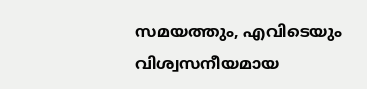സമയത്തും, എവിടെയും വിശ്വസനീയമായ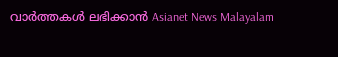വാർത്തകൾ ലഭിക്കാൻ Asianet News Malayalam